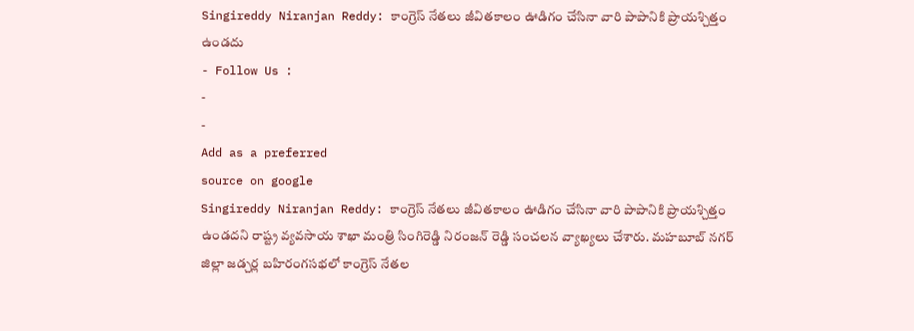Singireddy Niranjan Reddy: కాంగ్రెస్ నేతలు జీవితకాలం ఊడిగం చేసినా వారి పాపానికి ప్రాయశ్చిత్తం ఉండదు
- Follow Us :
-
-
Add as a preferred
source on google
Singireddy Niranjan Reddy: కాంగ్రెస్ నేతలు జీవితకాలం ఊడిగం చేసినా వారి పాపానికి ప్రాయశ్చిత్తం ఉండదని రాష్ట్ర వ్యవసాయ శాఖా మంత్రి సింగిరెడ్డి నిరంజన్ రెడ్డి సంచలన వ్యాఖ్యలు చేశారు. మహబూబ్ నగర్ జిల్లా జడ్చర్ల బహిరంగసభలో కాంగ్రెస్ నేతల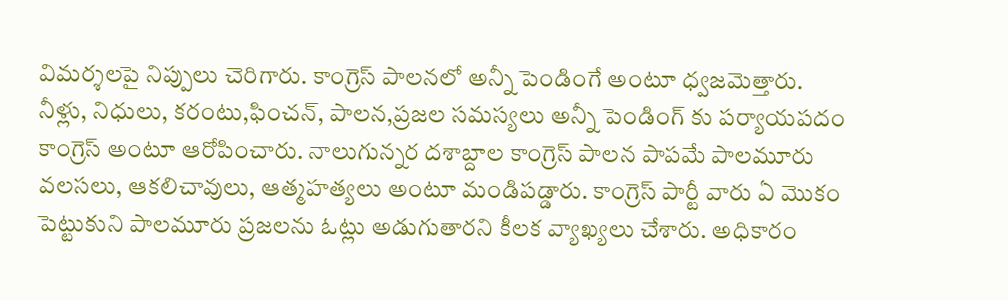విమర్శలపై నిప్పులు చెరిగారు. కాంగ్రెస్ పాలనలో అన్నీ పెండింగే అంటూ ధ్వజమెత్తారు. నీళ్లు, నిధులు, కరంటు,ఫించన్, పాలన,ప్రజల సమస్యలు అన్నీ పెండింగ్ కు పర్యాయపదం కాంగ్రెస్ అంటూ ఆరోపించారు. నాలుగున్నర దశాబ్దాల కాంగ్రెస్ పాలన పాపమే పాలమూరు వలసలు, ఆకలిచావులు, ఆత్మహత్యలు అంటూ మండిపడ్డారు. కాంగ్రెస్ పార్టీ వారు ఏ మొకం పెట్టుకుని పాలమూరు ప్రజలను ఓట్లు అడుగుతారని కీలక వ్యాఖ్యలు చేశారు. అధికారం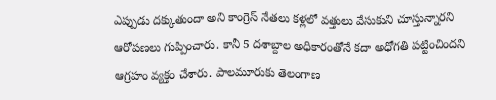ఎప్పుడు దక్కుతుందా అని కాంగ్రెస్ నేతలు కళ్లలో వత్తులు వేసుకుని చూస్తున్నారని ఆరోపణలు గుప్పించారు. కానీ 5 దశాబ్దాల అధికారంతోనే కదా అధోగతి పట్టించిందని ఆగ్రహం వ్యక్తం చేశారు. పాలమూరుకు తెలంగాణ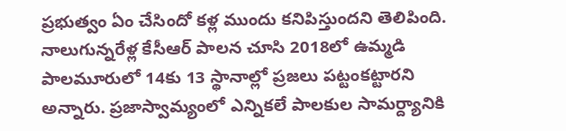ప్రభుత్వం ఏం చేసిందో కళ్ల ముందు కనిపిస్తుందని తెలిపింది.
నాలుగున్నరేళ్ల కేసీఆర్ పాలన చూసి 2018లో ఉమ్మడి పాలమూరులో 14కు 13 స్థానాల్లో ప్రజలు పట్టంకట్టారని అన్నారు. ప్రజాస్వామ్యంలో ఎన్నికలే పాలకుల సామర్ద్యానికి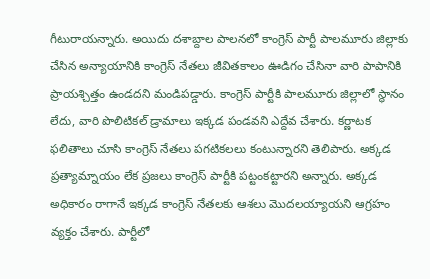గీటురాయన్నారు. అయిదు దశాబ్దాల పాలనలో కాంగ్రెస్ పార్టీ పాలమూరు జిల్లాకు చేసిన అన్యాయానికి కాంగ్రెస్ నేతలు జీవితకాలం ఊడిగం చేసినా వారి పాపానికి ప్రాయశ్చిత్తం ఉండదని మండిపడ్డారు. కాంగ్రెస్ పార్టీకి పాలమూరు జిల్లాలో స్థానం లేదు, వారి పొలిటికల్ డ్రామాలు ఇక్కడ పండవని ఎద్దేవ చేశారు. కర్ణాటక ఫలితాలు చూసి కాంగ్రెస్ నేతలు పగటికలలు కంటున్నారని తెలిపారు. అక్కడ ప్రత్యామ్నాయం లేక ప్రజలు కాంగ్రెస్ పార్టీకి పట్టంకట్టారని అన్నారు. అక్కడ అధికారం రాగానే ఇక్కడ కాంగ్రెస్ నేతలకు ఆశలు మొదలయ్యాయని ఆగ్రహం వ్యక్తం చేశారు. పార్టీలో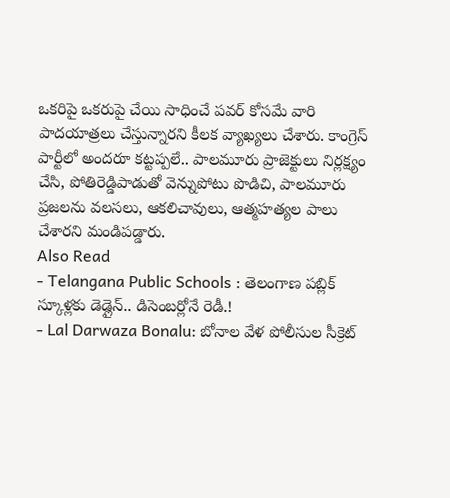ఒకరిపై ఒకరుపై చేయి సాధించే పవర్ కోసమే వారి పాదయాత్రలు చేస్తున్నారని కీలక వ్యాఖ్యలు చేశారు. కాంగ్రెస్ పార్టీలో అందరూ కట్టప్పలే.. పాలమూరు ప్రాజెక్టులు నిర్లక్ష్యం చేసి, పోతిరెడ్డిపాడుతో వెన్నుపోటు పొడిచి, పాలమూరు ప్రజలను వలసలు, ఆకలిచావులు, ఆత్మహత్యల పాలు చేశారని మండిపడ్డారు.
Also Read
- Telangana Public Schools : తెలంగాణ పబ్లిక్ స్కూళ్లకు డెడ్లైన్.. డిసెంబర్లోనే రెడీ.!
- Lal Darwaza Bonalu: బోనాల వేళ పోలీసుల సీక్రెట్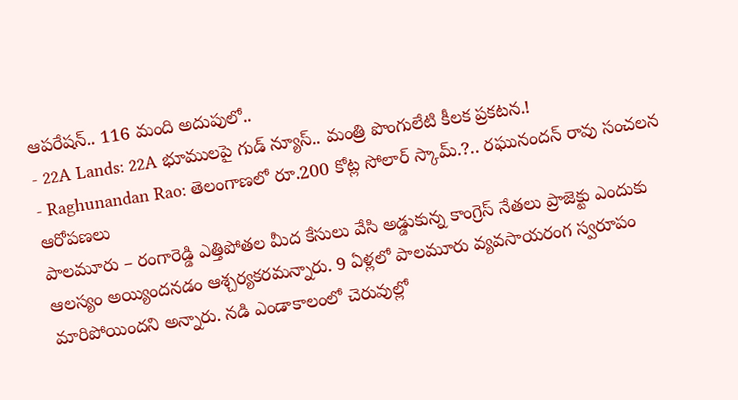ఆపరేషన్.. 116 మంది అదుపులో..
- 22A Lands: 22A భూములపై గుడ్ న్యూస్.. మంత్రి పొంగులేటి కీలక ప్రకటన.!
- Raghunandan Rao: తెలంగాణలో రూ.200 కోట్ల సోలార్ స్కామ్.?.. రఘునందన్ రావు సంచలన ఆరోపణలు
పాలమూరు – రంగారెడ్డి ఎత్తిపోతల మీద కేసులు వేసి అడ్డుకున్న కాంగ్రెస్ నేతలు ప్రాజెక్టు ఎందుకు ఆలస్యం అయ్యిందనడం ఆశ్చర్యకరమన్నారు. 9 ఏళ్లలో పాలమూరు వ్యవసాయరంగ స్వరూపం మారిపోయిందని అన్నారు. నడి ఎండాకాలంలో చెరువుల్లో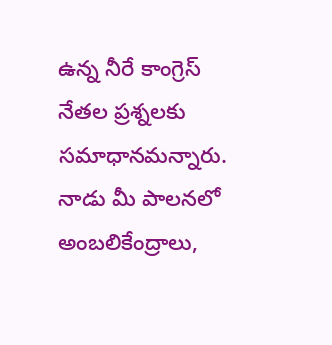ఉన్న నీరే కాంగ్రెస్ నేతల ప్రశ్నలకు సమాధానమన్నారు. నాడు మీ పాలనలో అంబలికేంద్రాలు,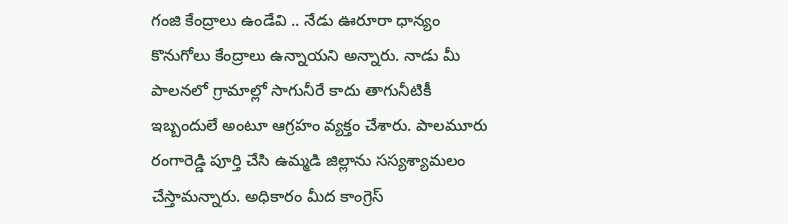గంజి కేంద్రాలు ఉండేవి .. నేడు ఊరూరా ధాన్యం కొనుగోలు కేంద్రాలు ఉన్నాయని అన్నారు. నాడు మీ పాలనలో గ్రామాల్లో సాగునీరే కాదు తాగునీటికీ ఇబ్బందులే అంటూ ఆగ్రహం వ్యక్తం చేశారు. పాలమూరు రంగారెడ్డి పూర్తి చేసి ఉమ్మడి జిల్లాను సస్యశ్యామలం చేస్తామన్నారు. అధికారం మీద కాంగ్రెస్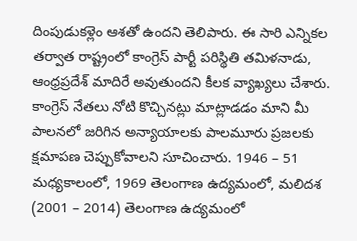దింపుడుకళ్లెం ఆశతో ఉందని తెలిపారు. ఈ సారి ఎన్నికల తర్వాత రాష్ట్రంలో కాంగ్రెస్ పార్టీ పరిస్థితి తమిళనాడు, ఆంధ్రప్రదేశ్ మాదిరే అవుతుందని కీలక వ్యాఖ్యలు చేశారు. కాంగ్రెస్ నేతలు నోటి కొచ్చినట్లు మాట్లాడడం మాని మీ పాలనలో జరిగిన అన్యాయాలకు పాలమూరు ప్రజలకు క్షమాపణ చెప్పుకోవాలని సూచించారు. 1946 – 51 మధ్యకాలంలో, 1969 తెలంగాణ ఉద్యమంలో, మలిదశ (2001 – 2014) తెలంగాణ ఉద్యమంలో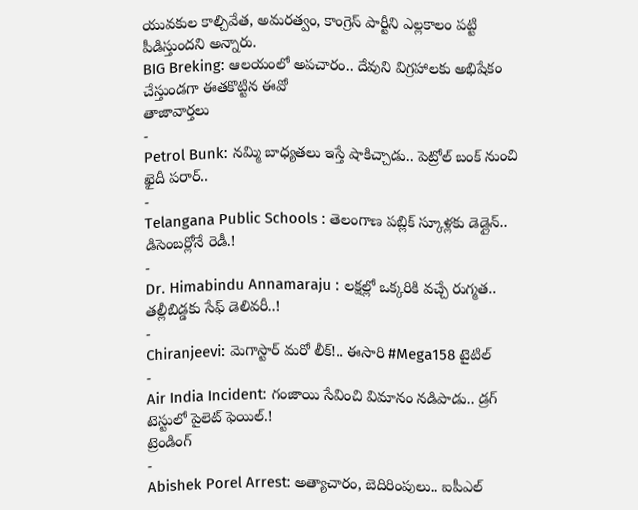యువకుల కాల్చివేత, అమరత్వం, కాంగ్రెస్ పార్టీని ఎల్లకాలం పట్టి పీడిస్తుందని అన్నారు.
BIG Breking: ఆలయంలో అపచారం.. దేవుని విగ్రహాలకు అభిషేకం చేస్తుండగా ఈతకొట్టిన ఈవో
తాజావార్తలు
-
Petrol Bunk: నమ్మి బాధ్యతలు ఇస్తే షాకిచ్చాడు.. పెట్రోల్ బంక్ నుంచి ఖైదీ పరార్..
-
Telangana Public Schools : తెలంగాణ పబ్లిక్ స్కూళ్లకు డెడ్లైన్.. డిసెంబర్లోనే రెడీ.!
-
Dr. Himabindu Annamaraju : లక్షల్లో ఒక్కరికి వచ్చే రుగ్మత.. తల్లీబిడ్డకు సేఫ్ డెలివరీ..!
-
Chiranjeevi: మెగాస్టార్ మరో లీక్!.. ఈసారి #Mega158 టైటిల్
-
Air India Incident: గంజాయి సేవించి విమానం నడిపాడు.. డ్రగ్ టెస్టులో పైలెట్ ఫెయిల్.!
ట్రెండింగ్
-
Abishek Porel Arrest: అత్యాచారం, బెదిరింపులు.. ఐపీఎల్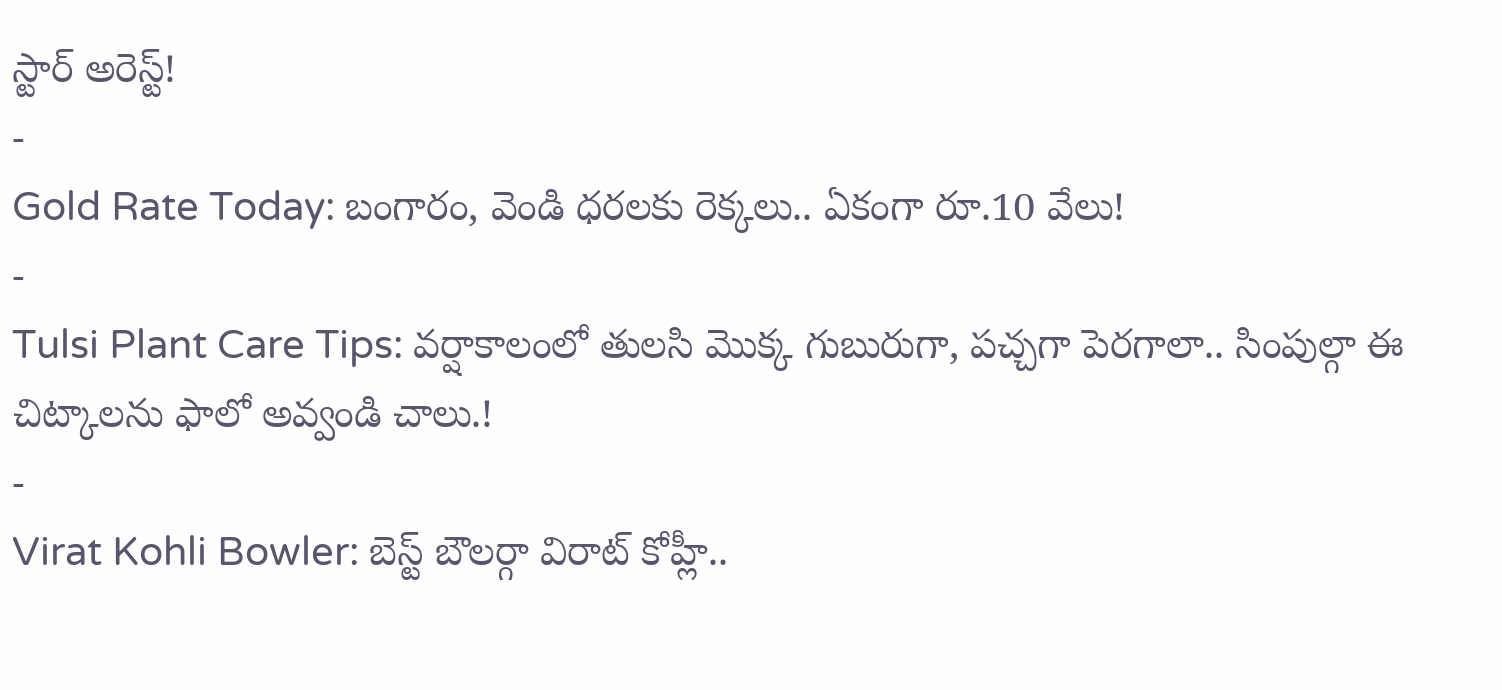స్టార్ అరెస్ట్!
-
Gold Rate Today: బంగారం, వెండి ధరలకు రెక్కలు.. ఏకంగా రూ.10 వేలు!
-
Tulsi Plant Care Tips: వర్షాకాలంలో తులసి మొక్క గుబురుగా, పచ్చగా పెరగాలా.. సింపుల్గా ఈ చిట్కాలను ఫాలో అవ్వండి చాలు.!
-
Virat Kohli Bowler: బెస్ట్ బౌలర్గా విరాట్ కోహ్లీ..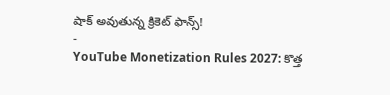షాక్ అవుతున్న క్రికెట్ ఫాన్స్!
-
YouTube Monetization Rules 2027: కొత్త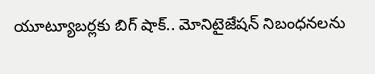యూట్యూబర్లకు బిగ్ షాక్.. మోనిటైజేషన్ నిబంధనలను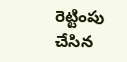రెట్టింపు చేసిన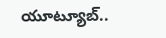యూట్యూబ్..